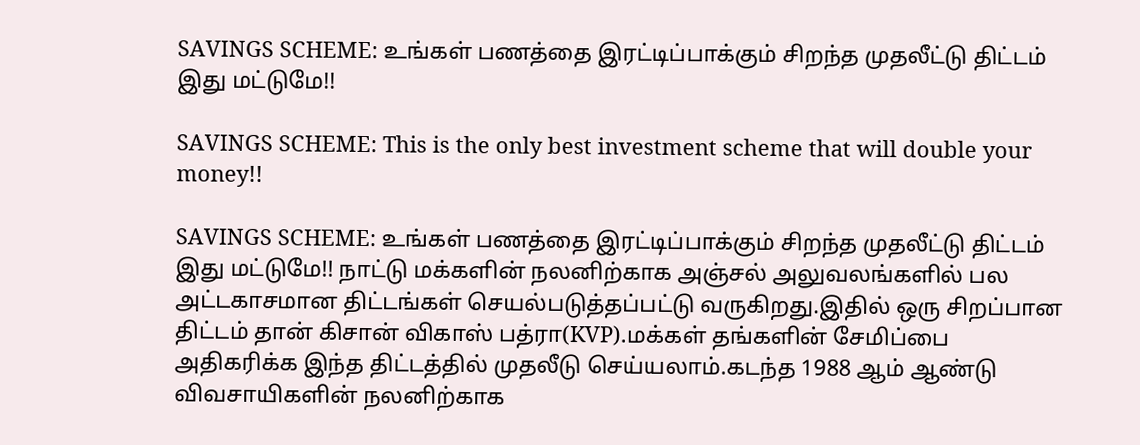SAVINGS SCHEME: உங்கள் பணத்தை இரட்டிப்பாக்கும் சிறந்த முதலீட்டு திட்டம் இது மட்டுமே!!

SAVINGS SCHEME: This is the only best investment scheme that will double your money!!

SAVINGS SCHEME: உங்கள் பணத்தை இரட்டிப்பாக்கும் சிறந்த முதலீட்டு திட்டம் இது மட்டுமே!! நாட்டு மக்களின் நலனிற்காக அஞ்சல் அலுவலங்களில் பல அட்டகாசமான திட்டங்கள் செயல்படுத்தப்பட்டு வருகிறது.இதில் ஒரு சிறப்பான திட்டம் தான் கிசான் விகாஸ் பத்ரா(KVP).மக்கள் தங்களின் சேமிப்பை அதிகரிக்க இந்த திட்டத்தில் முதலீடு செய்யலாம்.கடந்த 1988 ஆம் ஆண்டு விவசாயிகளின் நலனிற்காக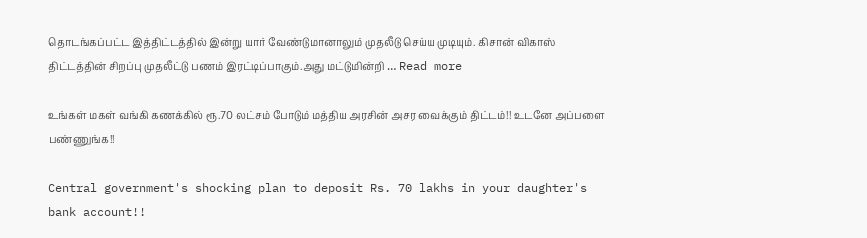தொடங்கப்பட்ட இத்திட்டத்தில் இன்று யார் வேண்டுமானாலும் முதலீடு செய்ய முடியும். கிசான் விகாஸ் திட்டத்தின் சிறப்பு முதலீட்டு பணம் இரட்டிப்பாகும்.அது மட்டுமின்றி … Read more

உங்கள் மகள் வங்கி கணக்கில் ரூ.70 லட்சம் போடும் மத்திய அரசின் அசர வைக்கும் திட்டம்!! உடனே அப்பளை பண்ணுங்க!!

Central government's shocking plan to deposit Rs. 70 lakhs in your daughter's bank account!!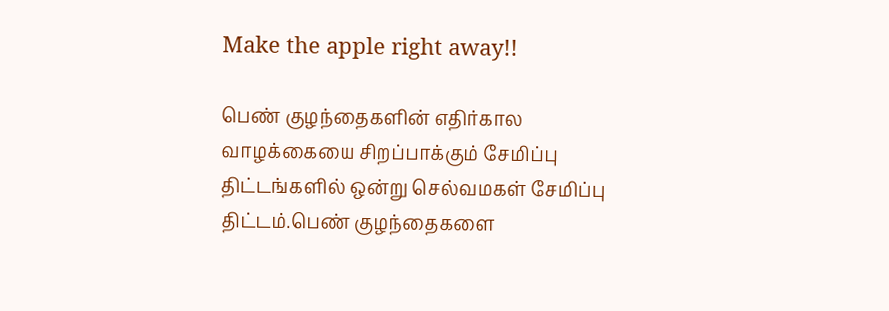Make the apple right away!!

பெண் குழந்தைகளின் எதிர்கால வாழக்கையை சிறப்பாக்கும் சேமிப்பு திட்டங்களில் ஒன்று செல்வமகள் சேமிப்பு திட்டம்.பெண் குழந்தைகளை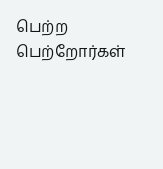பெற்ற பெற்றோர்கள்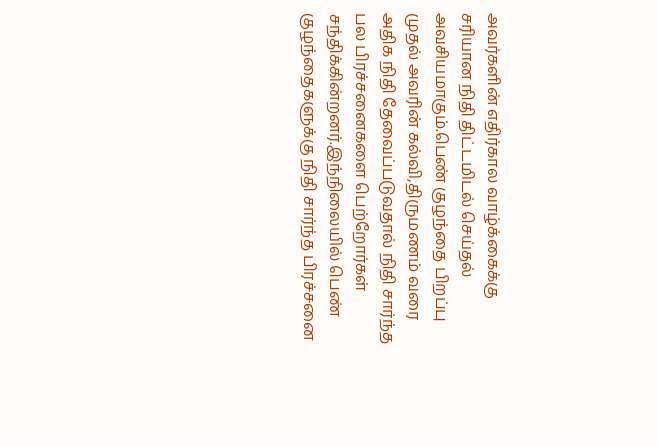அவர்களின் எதிர்கால வாழ்க்கைக்கு சரியான நிதி திட்டமிடல் செய்தல் அவசியமாகும்.பெண் குழந்தை பிறப்பு முதல் அவரின் கல்வி,திருமணம் வரை அதிக நிதி தேவைப்படுவதால் நிதி சார்ந்த பல பிரச்சனைகளை பெற்றோர்கள் சந்திக்கின்றனர்.இந்நிலையில் பெண் குழந்தைகளுக்கு நிதி சார்ந்த பிரச்சனை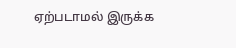ஏற்படாமல் இருக்க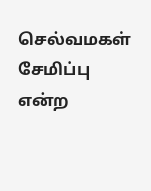செல்வமகள் சேமிப்பு என்ற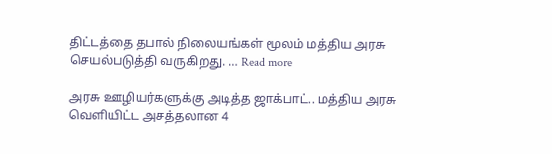திட்டத்தை தபால் நிலையங்கள் மூலம் மத்திய அரசு செயல்படுத்தி வருகிறது. … Read more

அரசு ஊழியர்களுக்கு அடித்த ஜாக்பாட்.. மத்திய அரசு வெளியிட்ட அசத்தலான 4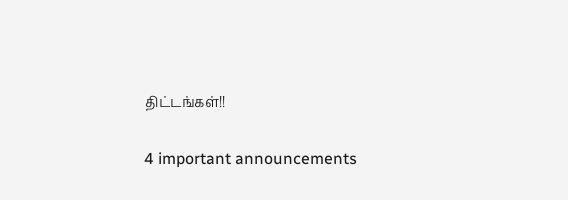திட்டங்கள்!!

4 important announcements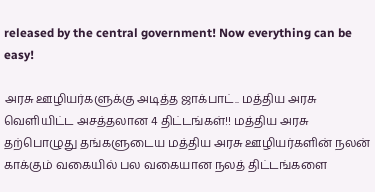released by the central government! Now everything can be easy!

அரசு ஊழியர்களுக்கு அடித்த ஜாக்பாட்.. மத்திய அரசு வெளியிட்ட அசத்தலான 4 திட்டங்கள்!! மத்திய அரசு தற்பொழுது தங்களுடைய மத்திய அரசு ஊழியர்களின் நலன் காக்கும் வகையில் பல வகையான நலத் திட்டங்களை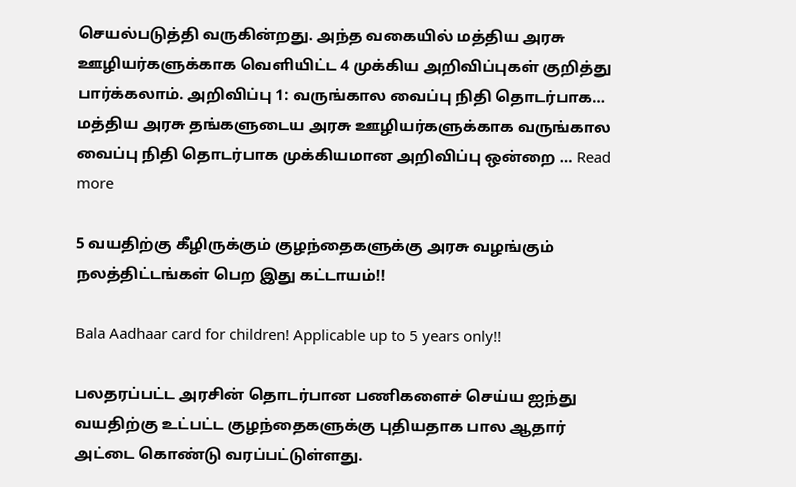செயல்படுத்தி வருகின்றது. அந்த வகையில் மத்திய அரசு ஊழியர்களுக்காக வெளியிட்ட 4 முக்கிய அறிவிப்புகள் குறித்து பார்க்கலாம். அறிவிப்பு 1: வருங்கால வைப்பு நிதி தொடர்பாக… மத்திய அரசு தங்களுடைய அரசு ஊழியர்களுக்காக வருங்கால வைப்பு நிதி தொடர்பாக முக்கியமான அறிவிப்பு ஒன்றை … Read more

5 வயதிற்கு கீழிருக்கும் குழந்தைகளுக்கு அரசு வழங்கும் நலத்திட்டங்கள் பெற இது கட்டாயம்!!

Bala Aadhaar card for children! Applicable up to 5 years only!!

பலதரப்பட்ட அரசின் தொடர்பான பணிகளைச் செய்ய ஐந்து வயதிற்கு உட்பட்ட குழந்தைகளுக்கு புதியதாக பால ஆதார் அட்டை கொண்டு வரப்பட்டுள்ளது.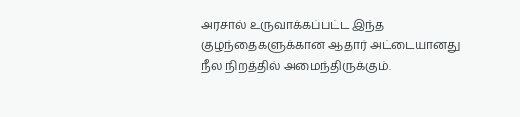அரசால் உருவாக்கப்பட்ட இந்த குழந்தைகளுக்கான ஆதார் அட்டையானது நீல நிறத்தில் அமைந்திருக்கும்.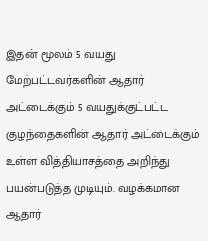இதன் மூலம் 5 வயது மேற்பட்டவர்களின் ஆதார் அட்டைக்கும் 5 வயதுக்குட்பட்ட குழந்தைகளின் ஆதார் அட்டைக்கும் உள்ள வித்தியாசத்தை அறிந்து பயன்படுத்த முடியும். வழக்கமான ஆதார்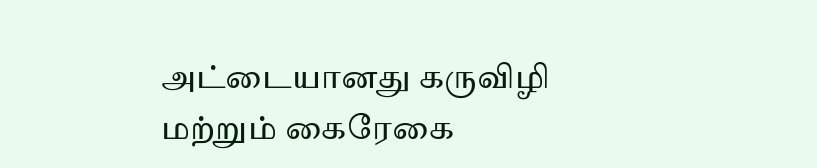அட்டையானது கருவிழி மற்றும் கைரேகை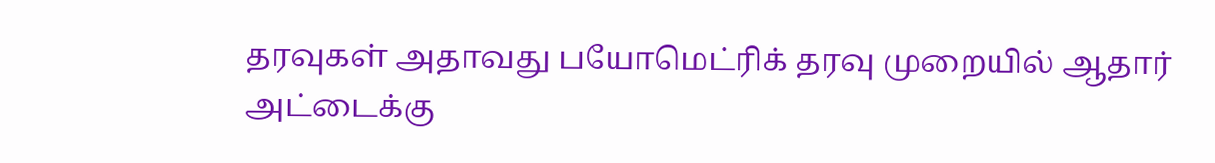தரவுகள் அதாவது பயோமெட்ரிக் தரவு முறையில் ஆதார் அட்டைக்கு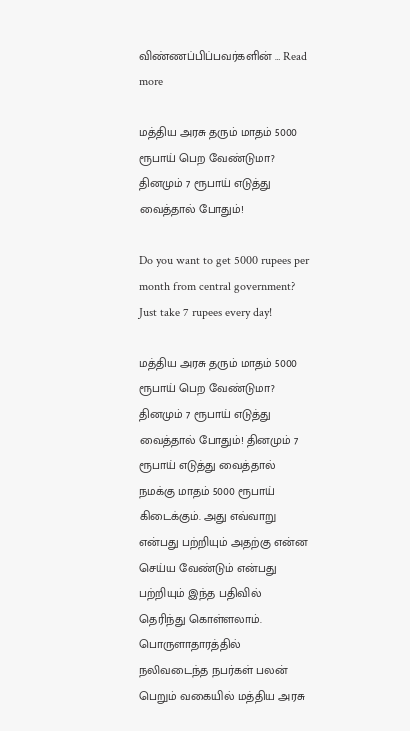விண்ணப்பிப்பவர்களின் … Read more

மத்திய அரசு தரும் மாதம் 5000 ரூபாய் பெற வேண்டுமா? தினமும் 7 ரூபாய் எடுத்து வைத்தால் போதும்!

Do you want to get 5000 rupees per month from central government? Just take 7 rupees every day!

மத்திய அரசு தரும் மாதம் 5000 ரூபாய் பெற வேண்டுமா? தினமும் 7 ரூபாய் எடுத்து வைத்தால் போதும்! தினமும் 7 ரூபாய் எடுத்து வைத்தால் நமக்கு மாதம் 5000 ரூபாய் கிடைக்கும். அது எவ்வாறு என்பது பற்றியும் அதற்கு என்ன செய்ய வேண்டும் என்பது பற்றியும் இந்த பதிவில் தெரிந்து கொள்ளலாம். பொருளாதாரத்தில் நலிவடைந்த நபர்கள் பலன் பெறும் வகையில் மத்திய அரசு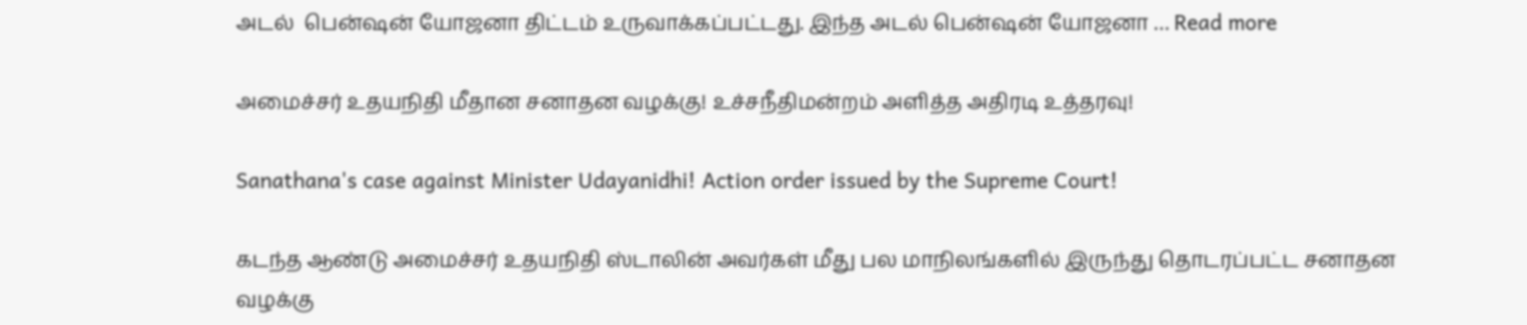அடல்  பென்ஷன் யோஜனா திட்டம் உருவாக்கப்பட்டது. இந்த அடல் பென்ஷன் யோஜனா … Read more

அமைச்சர் உதயநிதி மீதான சனாதன வழக்கு! உச்சநீதிமன்றம் அளித்த அதிரடி உத்தரவு!

Sanathana's case against Minister Udayanidhi! Action order issued by the Supreme Court!

கடந்த ஆண்டு அமைச்சர் உதயநிதி ஸ்டாலின் அவர்கள் மீது பல மாநிலங்களில் இருந்து தொடரப்பட்ட சனாதன வழக்கு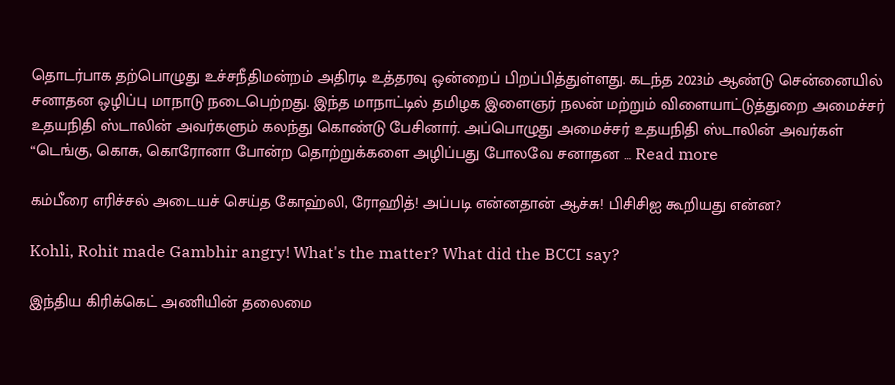தொடர்பாக தற்பொழுது உச்சநீதிமன்றம் அதிரடி உத்தரவு ஒன்றைப் பிறப்பித்துள்ளது. கடந்த 2023ம் ஆண்டு சென்னையில் சனாதன ஒழிப்பு மாநாடு நடைபெற்றது. இந்த மாநாட்டில் தமிழக இளைஞர் நலன் மற்றும் விளையாட்டுத்துறை அமைச்சர் உதயநிதி ஸ்டாலின் அவர்களும் கலந்து கொண்டு பேசினார். அப்பொழுது அமைச்சர் உதயநிதி ஸ்டாலின் அவர்கள் “டெங்கு, கொசு, கொரோனா போன்ற தொற்றுக்களை அழிப்பது போலவே சனாதன … Read more

கம்பீரை எரிச்சல் அடையச் செய்த கோஹ்லி, ரோஹித்! அப்படி என்னதான் ஆச்சு! பிசிசிஐ கூறியது என்ன?

Kohli, Rohit made Gambhir angry! What's the matter? What did the BCCI say?

இந்திய கிரிக்கெட் அணியின் தலைமை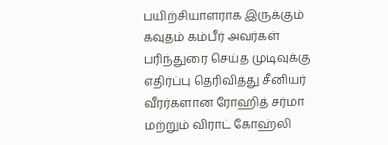பயிற்சியாளராக இருக்கும் கவுதம் கம்பீர் அவர்கள் பரிந்துரை செய்த முடிவுக்கு எதிர்ப்பு தெரிவித்து சீனியர் வீரர்களான ரோஹித் சர்மா மற்றும் விராட் கோஹ்லி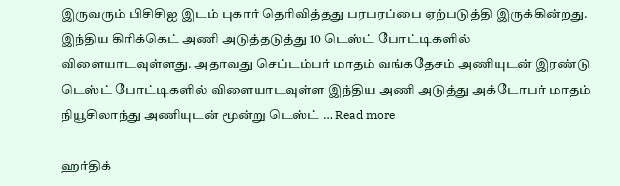இருவரும் பிசிசிஐ இடம் புகார் தெரிவித்தது பரபரப்பை ஏற்படுத்தி இருக்கின்றது. இந்திய கிரிக்கெட் அணி அடுத்தடுத்து 10 டெஸ்ட் போட்டிகளில் விளையாடவுள்ளது. அதாவது செப்டம்பர் மாதம் வங்கதேசம் அணியுடன் இரண்டு டெஸ்ட் போட்டிகளில் விளையாடவுள்ள இந்திய அணி அடுத்து அக்டோபர் மாதம் நியூசிலாந்து அணியுடன் மூன்று டெஸ்ட் … Read more

ஹர்திக்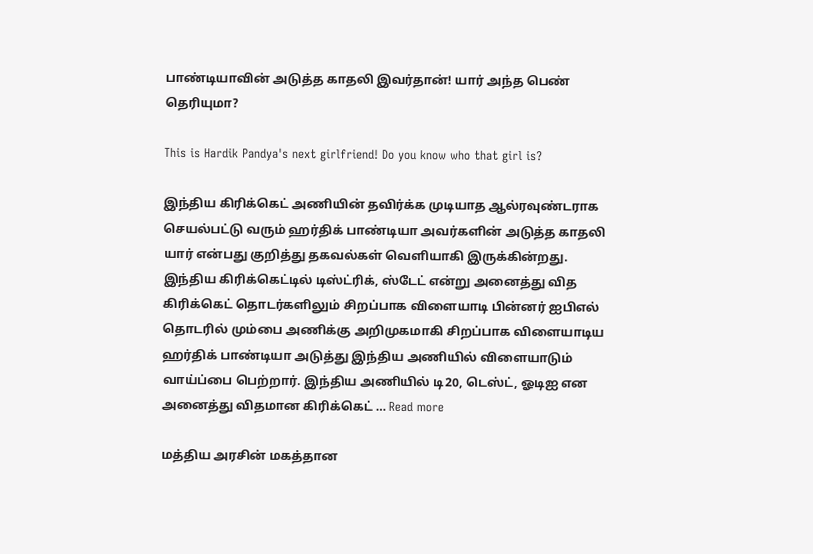பாண்டியாவின் அடுத்த காதலி இவர்தான்! யார் அந்த பெண் தெரியுமா?

This is Hardik Pandya's next girlfriend! Do you know who that girl is?

இந்திய கிரிக்கெட் அணியின் தவிர்க்க முடியாத ஆல்ரவுண்டராக செயல்பட்டு வரும் ஹர்திக் பாண்டியா அவர்களின் அடுத்த காதலி யார் என்பது குறித்து தகவல்கள் வெளியாகி இருக்கின்றது. இந்திய கிரிக்கெட்டில் டிஸ்ட்ரிக், ஸ்டேட் என்று அனைத்து வித கிரிக்கெட் தொடர்களிலும் சிறப்பாக விளையாடி பின்னர் ஐபிஎல் தொடரில் மும்பை அணிக்கு அறிமுகமாகி சிறப்பாக விளையாடிய ஹர்திக் பாண்டியா அடுத்து இந்திய அணியில் விளையாடும் வாய்ப்பை பெற்றார். இந்திய அணியில் டி20, டெஸ்ட், ஓடிஐ என அனைத்து விதமான கிரிக்கெட் … Read more

மத்திய அரசின் மகத்தான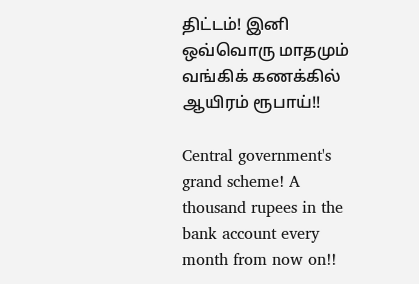திட்டம்! இனி ஒவ்வொரு மாதமும் வங்கிக் கணக்கில் ஆயிரம் ரூபாய்!!

Central government's grand scheme! A thousand rupees in the bank account every month from now on!!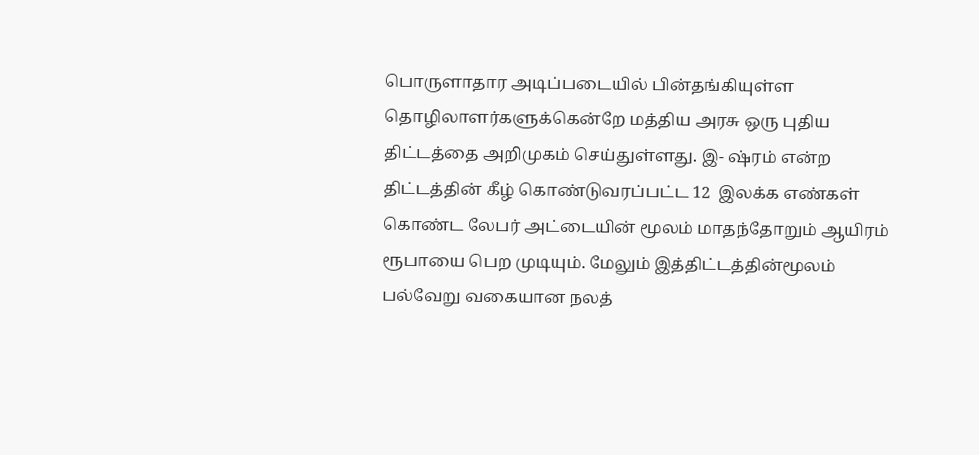பொருளாதார அடிப்படையில் பின்தங்கியுள்ள தொழிலாளர்களுக்கென்றே மத்திய அரசு ஒரு புதிய திட்டத்தை அறிமுகம் செய்துள்ளது. இ- ஷ்ரம் என்ற திட்டத்தின் கீழ் கொண்டுவரப்பட்ட 12  இலக்க எண்கள் கொண்ட லேபர் அட்டையின் மூலம் மாதந்தோறும் ஆயிரம் ரூபாயை பெற முடியும். மேலும் இத்திட்டத்தின்மூலம் பல்வேறு வகையான நலத்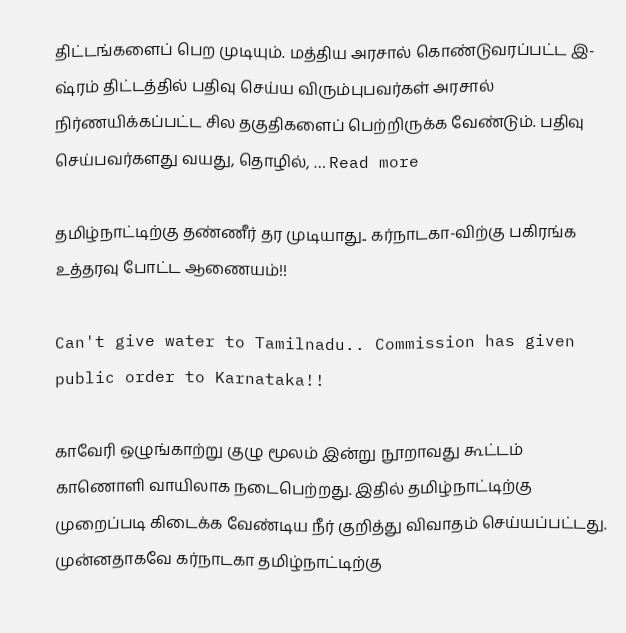திட்டங்களைப் பெற முடியும். மத்திய அரசால் கொண்டுவரப்பட்ட இ-ஷ்ரம் திட்டத்தில் பதிவு செய்ய விரும்புபவர்கள் அரசால் நிர்ணயிக்கப்பட்ட சில தகுதிகளைப் பெற்றிருக்க வேண்டும். பதிவு செய்பவர்களது வயது, தொழில், … Read more

தமிழ்நாட்டிற்கு தண்ணீர் தர முடியாது.. கர்நாடகா-விற்கு பகிரங்க உத்தரவு போட்ட ஆணையம்!!

Can't give water to Tamilnadu.. Commission has given public order to Karnataka!!

காவேரி ஒழுங்காற்று குழு மூலம் இன்று நூறாவது கூட்டம் காணொளி வாயிலாக நடைபெற்றது. இதில் தமிழ்நாட்டிற்கு முறைப்படி கிடைக்க வேண்டிய நீர் குறித்து விவாதம் செய்யப்பட்டது. முன்னதாகவே கர்நாடகா தமிழ்நாட்டிற்கு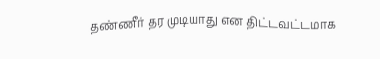தண்ணீர் தர முடியாது என திட்டவட்டமாக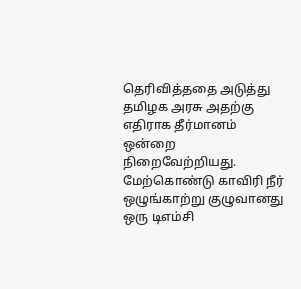தெரிவித்ததை அடுத்து தமிழக அரசு அதற்கு எதிராக தீர்மானம் ஒன்றை நிறைவேற்றியது. மேற்கொண்டு காவிரி நீர் ஒழுங்காற்று குழுவானது ஒரு டிஎம்சி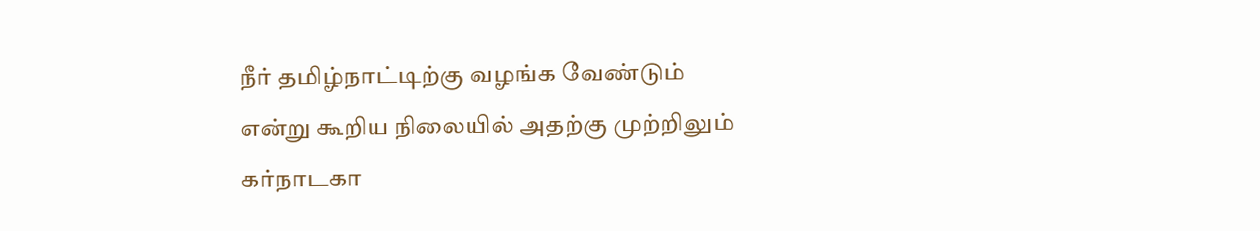நீர் தமிழ்நாட்டிற்கு வழங்க வேண்டும் என்று கூறிய நிலையில் அதற்கு முற்றிலும் கர்நாடகா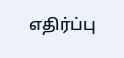எதிர்ப்பு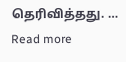தெரிவித்தது. … Read more